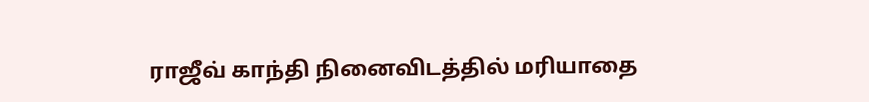ராஜீவ் காந்தி நினைவிடத்தில் மரியாதை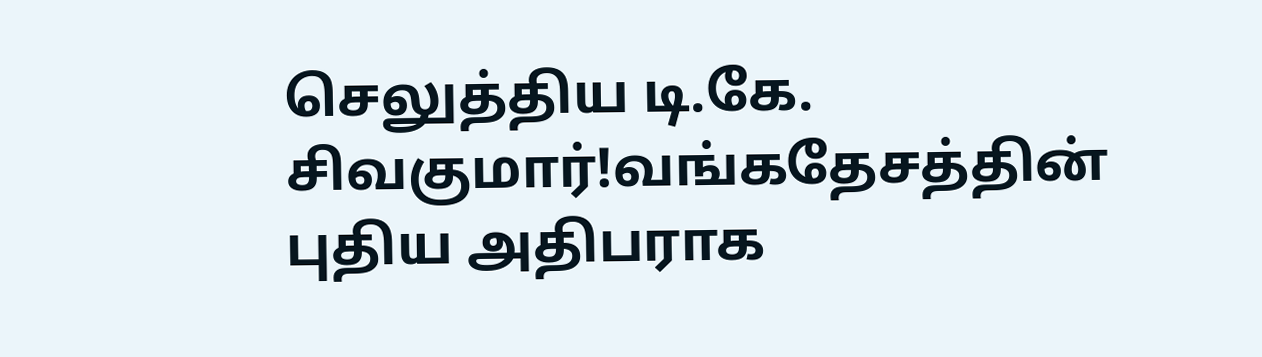செலுத்திய டி.கே. சிவகுமார்!வங்கதேசத்தின் புதிய அதிபராக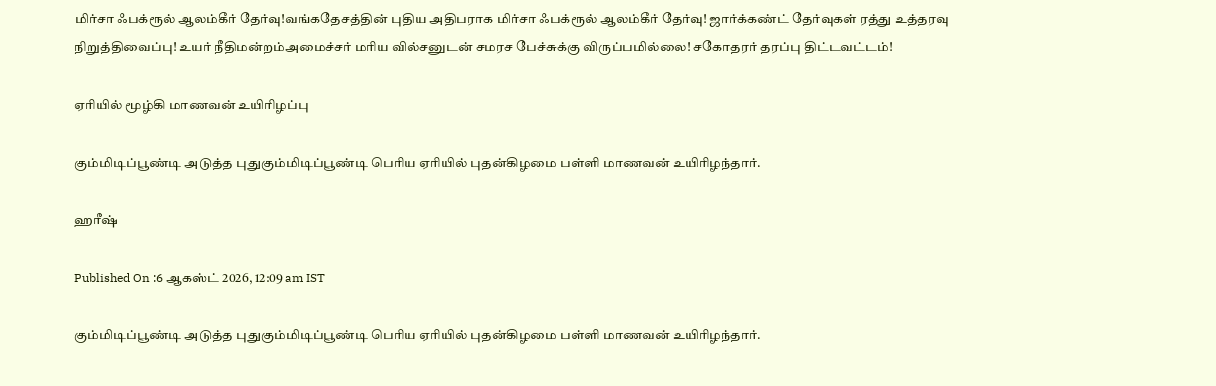மிர்சா ஃபக்ரூல் ஆலம்கீர் தேர்வு!வங்கதேசத்தின் புதிய அதிபராக மிர்சா ஃபக்ரூல் ஆலம்கீர் தேர்வு! ஜார்க்கண்ட் தேர்வுகள் ரத்து உத்தரவு நிறுத்திவைப்பு! உயர் நீதிமன்றம்அமைச்சர் மரிய வில்சனுடன் சமரச பேச்சுக்கு விருப்பமில்லை! சகோதரர் தரப்பு திட்டவட்டம்!

ஏரியில் மூழ்கி மாணவன் உயிரிழப்பு

கும்மிடிப்பூண்டி அடுத்த புதுகும்மிடிப்பூண்டி பெரிய ஏரியில் புதன்கிழமை பள்ளி மாணவன் உயிரிழந்தார்.

ஹரீஷ்

Published On :6 ஆகஸ்ட் 2026, 12:09 am IST

கும்மிடிப்பூண்டி அடுத்த புதுகும்மிடிப்பூண்டி பெரிய ஏரியில் புதன்கிழமை பள்ளி மாணவன் உயிரிழந்தார்.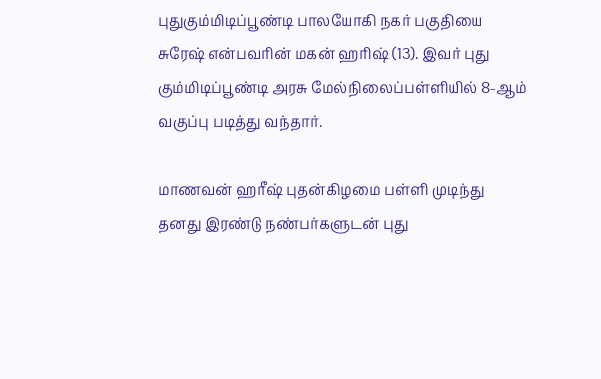புதுகும்மிடிப்பூண்டி பாலயோகி நகர் பகுதியை சுரேஷ் என்பவரின் மகன் ஹரிஷ் (13). இவர் புது கும்மிடிப்பூண்டி அரசு மேல்நிலைப்பள்ளியில் 8-ஆம் வகுப்பு படித்து வந்தார்.

மாணவன் ஹரீஷ் புதன்கிழமை பள்ளி முடிந்து தனது இரண்டு நண்பர்களுடன் புது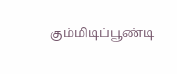கும்மிடிப்பூண்டி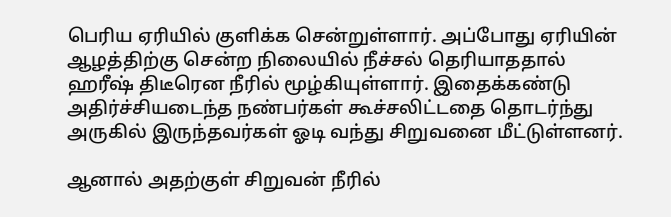பெரிய ஏரியில் குளிக்க சென்றுள்ளார். அப்போது ஏரியின் ஆழத்திற்கு சென்ற நிலையில் நீச்சல் தெரியாததால் ஹரீஷ் திடீரென நீரில் மூழ்கியுள்ளார். இதைக்கண்டு அதிர்ச்சியடைந்த நண்பர்கள் கூச்சலிட்டதை தொடர்ந்து அருகில் இருந்தவர்கள் ஓடி வந்து சிறுவனை மீட்டுள்ளனர்.

ஆனால் அதற்குள் சிறுவன் நீரில்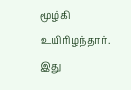மூழ்கி உயிரிழந்தார். இது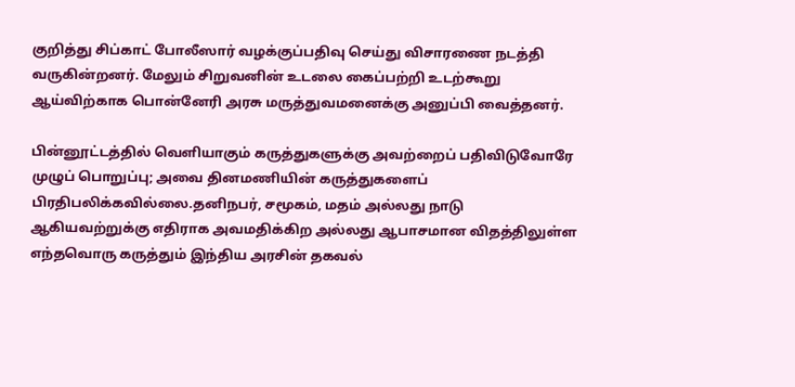குறித்து சிப்காட் போலீஸார் வழக்குப்பதிவு செய்து விசாரணை நடத்தி வருகின்றனர். மேலும் சிறுவனின் உடலை கைப்பற்றி உடற்கூறு ஆய்விற்காக பொன்னேரி அரசு மருத்துவமனைக்கு அனுப்பி வைத்தனர்.

பின்னூட்டத்தில் வெளியாகும் கருத்துகளுக்கு அவற்றைப் பதிவிடுவோரே முழுப் பொறுப்பு; அவை தினமணியின் கருத்துகளைப் பிரதிபலிக்கவில்லை.தனிநபர், சமூகம், மதம் அல்லது நாடு ஆகியவற்றுக்கு எதிராக அவமதிக்கிற அல்லது ஆபாசமான விதத்திலுள்ள எந்தவொரு கருத்தும் இந்திய அரசின் தகவல்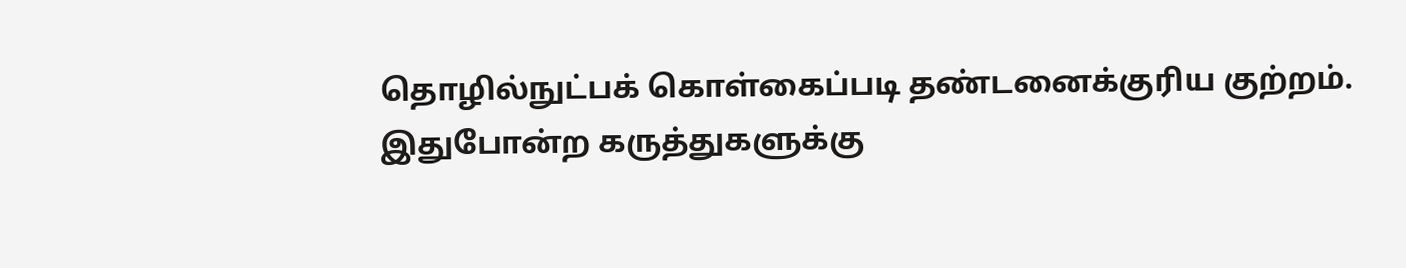தொழில்நுட்பக் கொள்கைப்படி தண்டனைக்குரிய குற்றம். இதுபோன்ற கருத்துகளுக்கு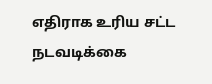எதிராக உரிய சட்ட நடவடிக்கை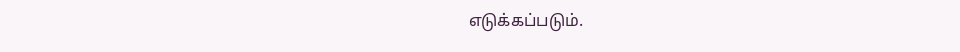எடுக்கப்படும்.